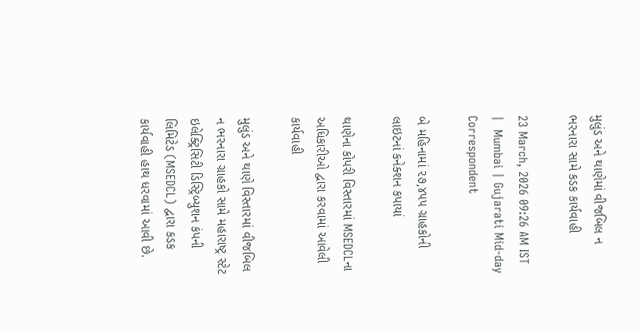મુલુંડ અને થાણેમાં વીજબિલ ન ભરનારા સામે કડક કાર્યવાહી

23 March, 2026 09:26 AM IST  |  Mumbai | Gujarati Mid-day Correspondent

બે મહિનામાં ૨૭,૪૫૫ ગ્રાહકોની લાઇટનાં કનેક્શન કપાયાં

થાણેના કોપરી વિસ્તારમાં MSEDCLના અધિકારીઓ દ્વારા કરવામાં આવેલી કાર્યવાહી

મુલુંડ અને થાણે વિસ્તારમાં વીજબિલ ન ભરનારા ગ્રાહકો સામે મહારાષ્ટ્ર સ્ટેટ ઇલેક્ટ્રિસિટી ડિસ્ટ્રિબ્યુશન કંપની લિમિટેડ (MSEDCL) દ્વારા કડક કાર્યવાહી હાથ ધરવામાં આવી છે.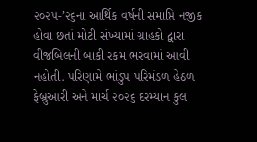૨૦૨૫-’૨૬ના આર્થિક વર્ષની સમાપ્તિ નજીક હોવા છતાં મોટી સંખ્યામાં ગ્રાહકો દ્વારા વીજબિલની બાકી રકમ ભરવામાં આવી નહોતી. પરિણામે ભાંડુપ પરિમંડળ હેઠળ ફેબ્રુઆરી અને માર્ચ ૨૦૨૬ દરમ્યાન કુલ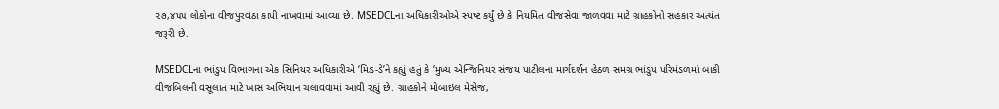૨૭,૪૫૫ લોકોના વીજપુરવઠા કાપી નાખવામાં આવ્યા છે. MSEDCLના અધિકારીઓએ સ્પષ્ટ કર્યું છે કે નિયમિત વીજસેવા જાળવવા માટે ગ્રાહકોનો સહકાર અત્યંત જરૂરી છે.

MSEDCLના ભાંડુપ વિભાગના એક સિનિયર અધિકારીએ ‘મિડ-ડે’ને કહ્યું હતું કે ‘મુખ્ય એન્જિનિયર સંજય પાટીલના માર્ગદર્શન હેઠળ સમગ્ર ભાંડુપ પરિમંડળમાં બાકી વીજબિલની વસૂલાત માટે ખાસ અભિયાન ચલાવવામાં આવી રહ્યું છે. ગ્રાહકોને મોબાઇલ મેસેજ,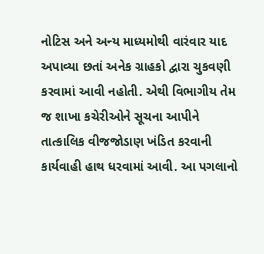નોટિસ અને અન્ય માધ્યમોથી વારંવાર યાદ અપાવ્યા છતાં અનેક ગ્રાહકો દ્વારા ચુકવણી કરવામાં આવી નહોતી. એથી વિભાગીય તેમ જ શાખા કચેરીઓને સૂચના આપીને તાત્કાલિક વીજજોડાણ ખંડિત કરવાની કાર્યવાહી હાથ ધરવામાં આવી. આ પગલાનો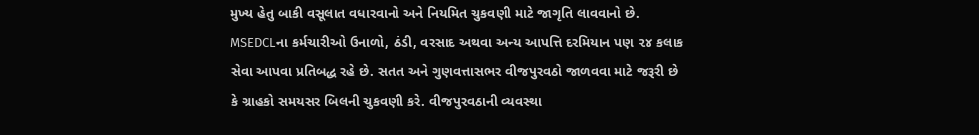મુખ્ય હેતુ બાકી વસૂલાત વધારવાનો અને નિયમિત ચુકવણી માટે જાગૃતિ લાવવાનો છે. MSEDCLના કર્મચારીઓ ઉનાળો, ઠંડી, વરસાદ અથવા અન્ય આપત્તિ દરમિયાન પણ ૨૪ કલાક સેવા આપવા પ્રતિબદ્ધ રહે છે. સતત અને ગુણવત્તાસભર વીજપુરવઠો જાળવવા માટે જરૂરી છે કે ગ્રાહકો સમયસર બિલની ચુકવણી કરે. વીજપુરવઠાની વ્યવસ્થા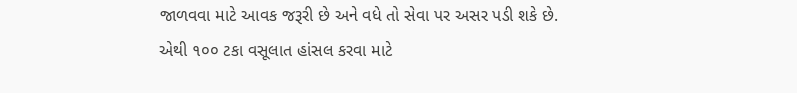જાળવવા માટે આવક જરૂરી છે અને વધે તો સેવા પર અસર પડી શકે છે. એથી ૧૦૦ ટકા વસૂલાત હાંસલ કરવા માટે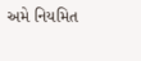અમે નિયમિત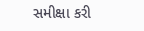સમીક્ષા કરી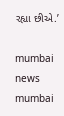રહ્યા છીએ.’

mumbai news mumbai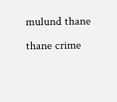mulund thane thane crime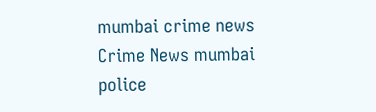mumbai crime news Crime News mumbai police